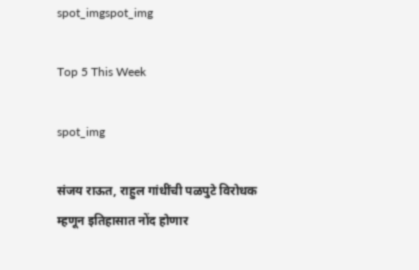spot_imgspot_img

Top 5 This Week

spot_img

संजय राऊत, राहुल गांधींची पळपुटे विरोधक म्हणून इतिहासात नोंद होणार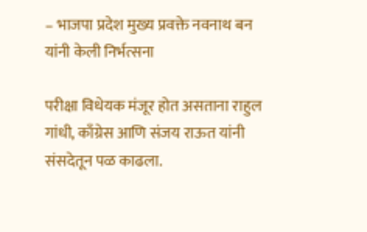– भाजपा प्रदेश मुख्य प्रवक्ते नवनाथ बन यांनी केली निर्भत्सना

परीक्षा विधेयक मंजूर होत असताना राहुल गांधी, काँग्रेस आणि संजय राऊत यांनी संसदेतून पळ काढला.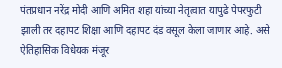पंतप्रधान नरेंद्र मोदी आणि अमित शहा यांच्या नेतृत्वात यापुढे पेपरफुटी झाली तर दहापट शिक्षा आणि दहापट दंड वसूल केला जाणार आहे. असे ऐतिहासिक विधेयक मंजूर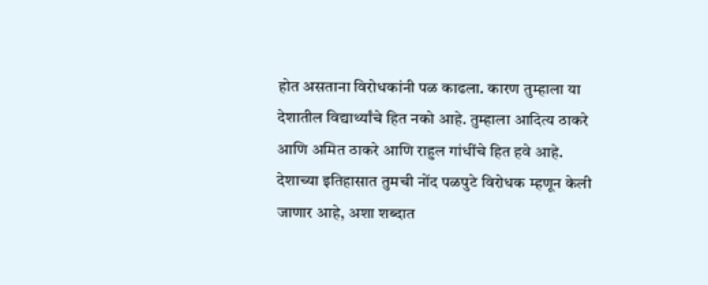होत असताना विरोधकांनी पळ काढला. कारण तुम्हाला या देशातील विद्यार्थ्यांचे हित नको आहे. तुम्हाला आदित्य ठाकरे आणि अमित ठाकरे आणि राहुल गांधींचे हित हवे आहे. देशाच्या इतिहासात तुमची नोंद पळपुटे विरोधक म्हणून केली जाणार आहे, अशा शब्दात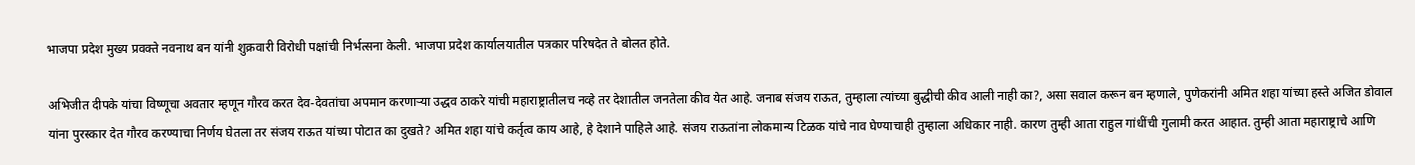भाजपा प्रदेश मुख्य प्रवक्ते नवनाथ बन यांनी शुक्रवारी विरोधी पक्षांची निर्भत्सना केली. भाजपा प्रदेश कार्यालयातील पत्रकार परिषदेत ते बोलत होते.

अभिजीत दीपके यांचा विष्णूचा अवतार म्हणून गौरव करत देव-देवतांचा अपमान करणाऱ्या उद्धव ठाकरे यांची महाराष्ट्रातीलच नव्हे तर देशातील जनतेला कीव येत आहे. जनाब संजय राऊत, तुम्हाला त्यांच्या बुद्धीची कीव आली नाही का?, असा सवाल करून बन म्हणाले, पुणेकरांनी अमित शहा यांच्या हस्ते अजित डोवाल यांना पुरस्कार देत गौरव करण्याचा निर्णय घेतला तर संजय राऊत यांच्या पोटात का दुखते? अमित शहा यांचे कर्तृत्व काय आहे, हे देशाने पाहिले आहे. संजय राऊतांना लोकमान्य टिळक यांचे नाव घेण्याचाही तुम्हाला अधिकार नाही. कारण तुम्ही आता राहुल गांधींची गुलामी करत आहात. तुम्ही आता महाराष्ट्राचे आणि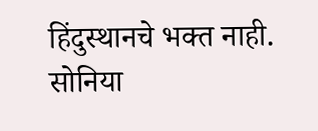हिंदुस्थानचे भक्त नाही. सोनिया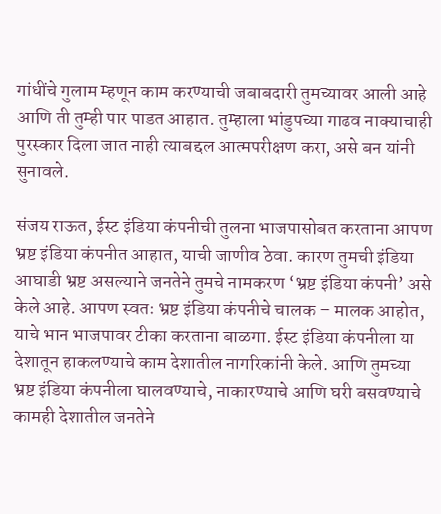गांधींचे गुलाम म्हणून काम करण्याची जबाबदारी तुमच्यावर आली आहे आणि ती तुम्ही पार पाडत आहात. तुम्हाला भांडुपच्या गाढव नाक्याचाही पुरस्कार दिला जात नाही त्याबद्दल आत्मपरीक्षण करा, असे बन यांनी सुनावले.

संजय राऊत, ईस्ट इंडिया कंपनीची तुलना भाजपासोबत करताना आपण भ्रष्ट इंडिया कंपनीत आहात, याची जाणीव ठेवा. कारण तुमची इंडिया आघाडी भ्रष्ट असल्याने जनतेने तुमचे नामकरण ‘भ्रष्ट इंडिया कंपनी’ असे केले आहे. आपण स्वतः भ्रष्ट इंडिया कंपनीचे चालक – मालक आहोत, याचे भान भाजपावर टीका करताना बाळगा. ईस्ट इंडिया कंपनीला या देशातून हाकलण्याचे काम देशातील नागरिकांनी केले. आणि तुमच्या भ्रष्ट इंडिया कंपनीला घालवण्याचे, नाकारण्याचे आणि घरी बसवण्याचे कामही देशातील जनतेने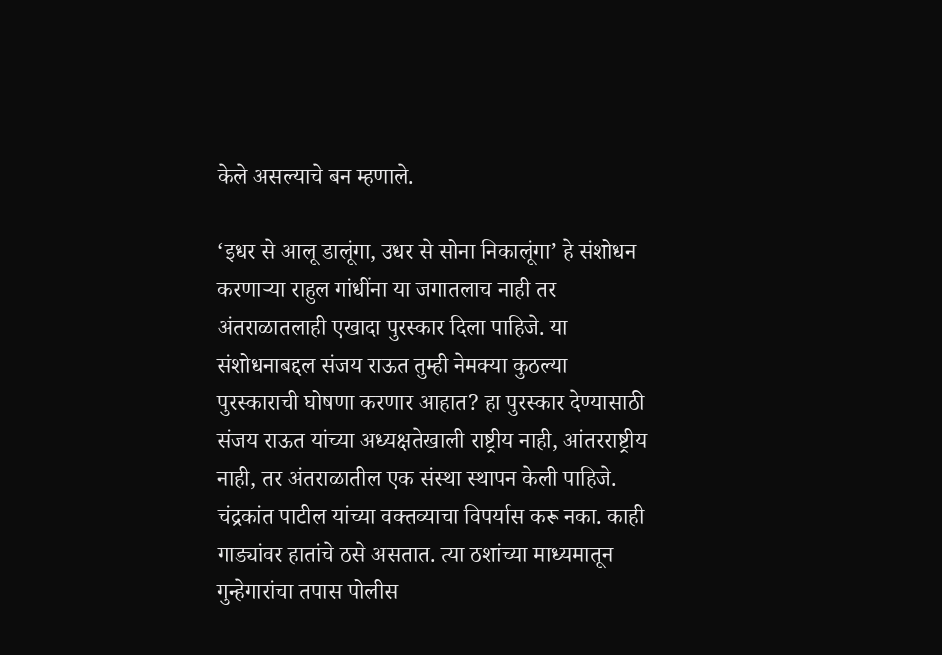केले असल्याचे बन म्हणाले.

‘इधर से आलू डालूंगा, उधर से सोना निकालूंगा’ हे संशोधन करणाऱ्या राहुल गांधींना या जगातलाच नाही तर अंतराळातलाही एखादा पुरस्कार दिला पाहिजे. या संशोधनाबद्दल संजय राऊत तुम्ही नेमक्या कुठल्या पुरस्काराची घोषणा करणार आहात? हा पुरस्कार देण्यासाठी संजय राऊत यांच्या अध्यक्षतेखाली राष्ट्रीय नाही, आंतरराष्ट्रीय नाही, तर अंतराळातील एक संस्था स्थापन केली पाहिजे. चंद्रकांत पाटील यांच्या वक्तव्याचा विपर्यास करू नका. काही गाड्यांवर हातांचे ठसे असतात. त्या ठशांच्या माध्यमातून गुन्हेगारांचा तपास पोलीस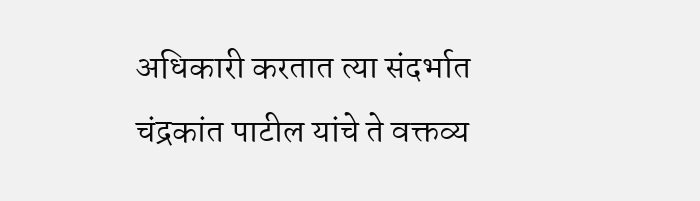अधिकारी करतात त्या संदर्भात चंद्रकांत पाटील यांचे ते वक्तव्य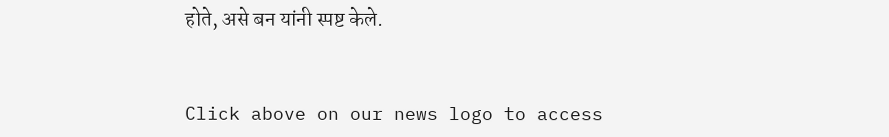होते, असे बन यांनी स्पष्ट केले.


Click above on our news logo to access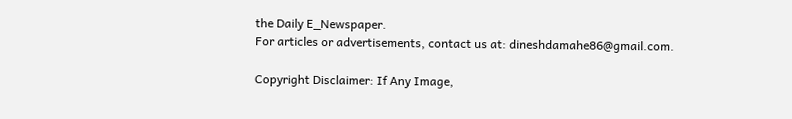the Daily E_Newspaper.
For articles or advertisements, contact us at: dineshdamahe86@gmail.com.

Copyright Disclaimer: If Any Image,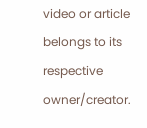video or article belongs to its respective owner/creator.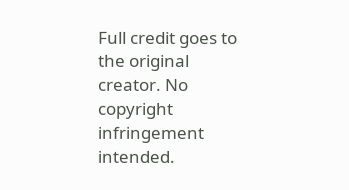Full credit goes to the original creator. No copyright infringement intended.